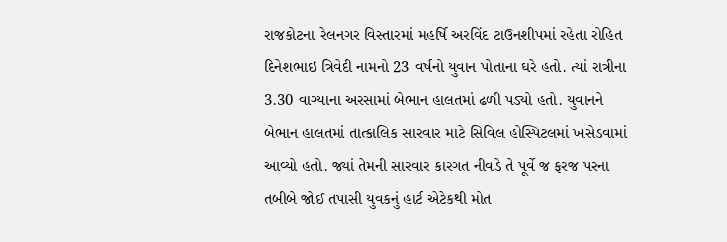રાજકોટના રેલનગર વિસ્તારમાં મહર્ષિ અરવિંદ ટાઉનશીપમાં રહેતા રોહિત દિનેશભાઇ ત્રિવેદી નામનો 23 વર્ષનો યુવાન પોતાના ઘરે હતો. ત્યાં રાત્રીના 3.30 વાગ્યાના અરસામાં બેભાન હાલતમાં ઢળી પડ્યો હતો. યુવાનને બેભાન હાલતમાં તાત્કાલિક સારવાર માટે સિવિલ હોસ્પિટલમાં ખસેડવામાં આવ્યો હતો. જ્યાં તેમની સારવાર કારગત નીવડે તે પૂર્વે જ ફરજ પરના તબીબે જોઈ તપાસી યુવકનું હાર્ટ એટેકથી મોત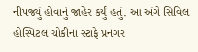નીપજ્યું હોવાનું જાહેર કર્યું હતું. આ અંગે સિવિલ હોસ્પિટલ ચોકીના સ્ટાફે પ્રનગર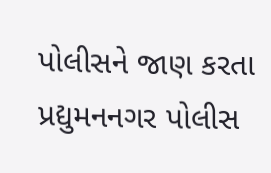પોલીસને જાણ કરતા પ્રદ્યુમનનગર પોલીસ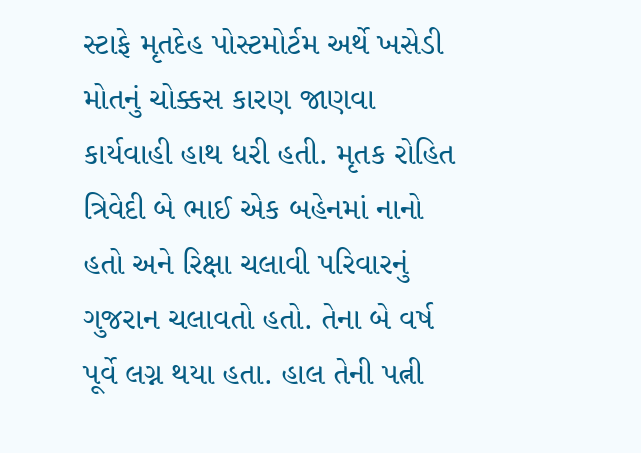સ્ટાફે મૃતદેહ પોસ્ટમોર્ટમ અર્થે ખસેડી મોતનું ચોક્કસ કારણ જાણવા કાર્યવાહી હાથ ધરી હતી. મૃતક રોહિત ત્રિવેદી બે ભાઈ એક બહેનમાં નાનો હતો અને રિક્ષા ચલાવી પરિવારનું ગુજરાન ચલાવતો હતો. તેના બે વર્ષ પૂર્વે લગ્ન થયા હતા. હાલ તેની પત્ની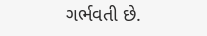ગર્ભવતી છે.